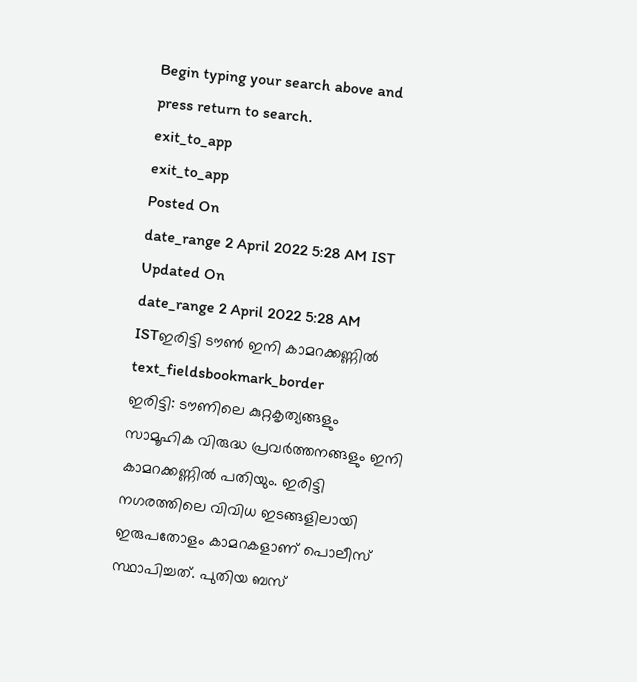Begin typing your search above and press return to search.
exit_to_app
exit_to_app
Posted On
date_range 2 April 2022 5:28 AM IST Updated On
date_range 2 April 2022 5:28 AM ISTഇരിട്ടി ടൗൺ ഇനി കാമറക്കണ്ണിൽ
text_fieldsbookmark_border
ഇരിട്ടി: ടൗണിലെ കുറ്റകൃത്യങ്ങളും സാമൂഹിക വിരുദ്ധ പ്രവർത്തനങ്ങളും ഇനി കാമറക്കണ്ണിൽ പതിയും. ഇരിട്ടി നഗരത്തിലെ വിവിധ ഇടങ്ങളിലായി ഇരുപതോളം കാമറകളാണ് പൊലീസ് സ്ഥാപിച്ചത്. പുതിയ ബസ്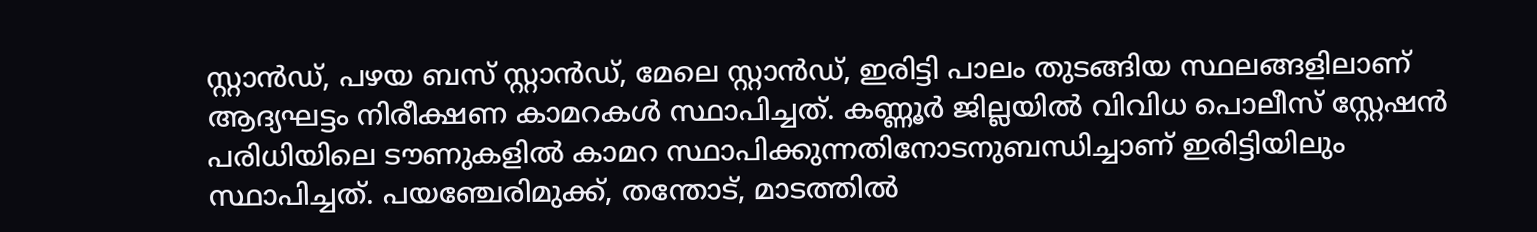സ്റ്റാൻഡ്, പഴയ ബസ് സ്റ്റാൻഡ്, മേലെ സ്റ്റാൻഡ്, ഇരിട്ടി പാലം തുടങ്ങിയ സ്ഥലങ്ങളിലാണ് ആദ്യഘട്ടം നിരീക്ഷണ കാമറകൾ സ്ഥാപിച്ചത്. കണ്ണൂർ ജില്ലയിൽ വിവിധ പൊലീസ് സ്റ്റേഷൻ പരിധിയിലെ ടൗണുകളിൽ കാമറ സ്ഥാപിക്കുന്നതിനോടനുബന്ധിച്ചാണ് ഇരിട്ടിയിലും സ്ഥാപിച്ചത്. പയഞ്ചേരിമുക്ക്, തന്തോട്, മാടത്തിൽ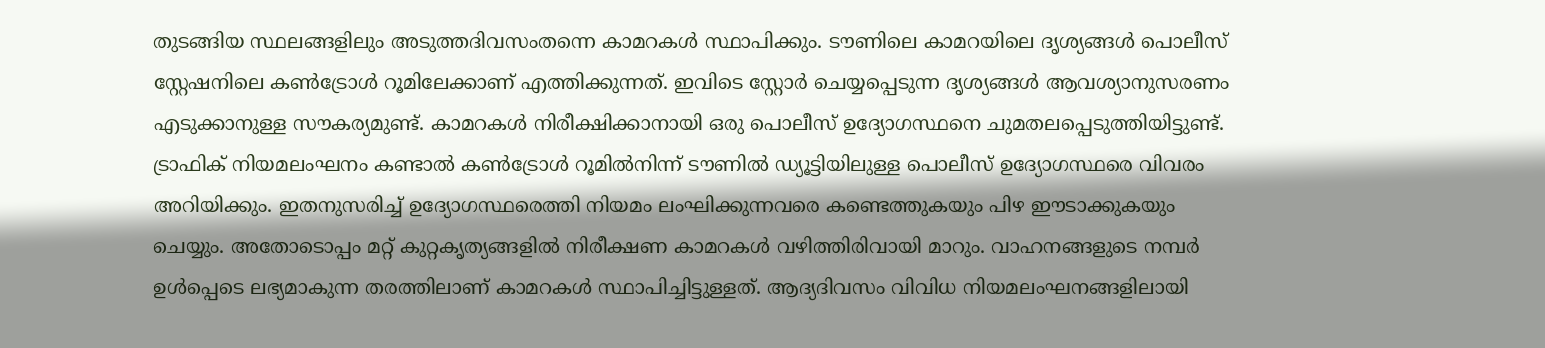തുടങ്ങിയ സ്ഥലങ്ങളിലും അടുത്തദിവസംതന്നെ കാമറകൾ സ്ഥാപിക്കും. ടൗണിലെ കാമറയിലെ ദൃശ്യങ്ങൾ പൊലീസ് സ്റ്റേഷനിലെ കൺട്രോൾ റൂമിലേക്കാണ് എത്തിക്കുന്നത്. ഇവിടെ സ്റ്റോർ ചെയ്യപ്പെടുന്ന ദൃശ്യങ്ങൾ ആവശ്യാനുസരണം എടുക്കാനുള്ള സൗകര്യമുണ്ട്. കാമറകൾ നിരീക്ഷിക്കാനായി ഒരു പൊലീസ് ഉദ്യോഗസ്ഥനെ ചുമതലപ്പെടുത്തിയിട്ടുണ്ട്. ട്രാഫിക് നിയമലംഘനം കണ്ടാൽ കൺട്രോൾ റൂമിൽനിന്ന് ടൗണിൽ ഡ്യൂട്ടിയിലുള്ള പൊലീസ് ഉദ്യോഗസ്ഥരെ വിവരം അറിയിക്കും. ഇതനുസരിച്ച് ഉദ്യോഗസ്ഥരെത്തി നിയമം ലംഘിക്കുന്നവരെ കണ്ടെത്തുകയും പിഴ ഈടാക്കുകയും ചെയ്യും. അതോടൊപ്പം മറ്റ് കുറ്റകൃത്യങ്ങളിൽ നിരീക്ഷണ കാമറകൾ വഴിത്തിരിവായി മാറും. വാഹനങ്ങളുടെ നമ്പർ ഉൾപ്പെടെ ലഭ്യമാകുന്ന തരത്തിലാണ് കാമറകൾ സ്ഥാപിച്ചിട്ടുള്ളത്. ആദ്യദിവസം വിവിധ നിയമലംഘനങ്ങളിലായി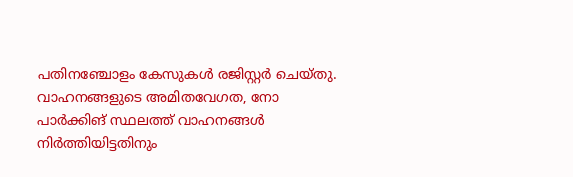പതിനഞ്ചോളം കേസുകൾ രജിസ്റ്റർ ചെയ്തു. വാഹനങ്ങളുടെ അമിതവേഗത, നോ പാർക്കിങ് സ്ഥലത്ത് വാഹനങ്ങൾ നിർത്തിയിട്ടതിനും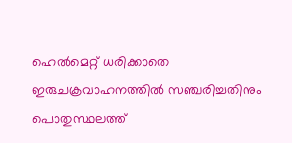ഹെൽമെറ്റ് ധരിക്കാതെ ഇരുചക്രവാഹനത്തിൽ സഞ്ചരിച്ചതിനും പൊതുസ്ഥലത്ത്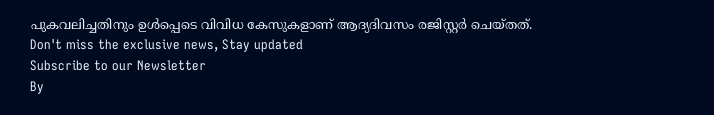പുകവലിച്ചതിനും ഉൾപ്പെടെ വിവിധ കേസുകളാണ് ആദ്യദിവസം രജിസ്റ്റർ ചെയ്തത്.
Don't miss the exclusive news, Stay updated
Subscribe to our Newsletter
By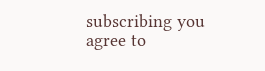subscribing you agree to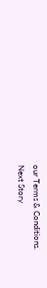our Terms & Conditions.
Next Story